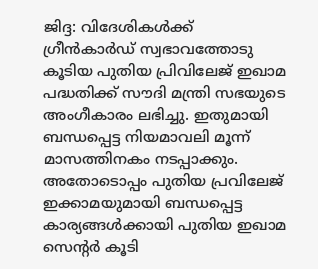ജിദ്ദ: വിദേശികൾക്ക് ഗ്രീൻകാർഡ് സ്വഭാവത്തോടു കൂടിയ പുതിയ പ്രിവിലേജ് ഇഖാമ പദ്ധതിക്ക് സൗദി മന്ത്രി സഭയുടെ അംഗീകാരം ലഭിച്ചു. ഇതുമായി ബന്ധപ്പെട്ട നിയമാവലി മൂന്ന് മാസത്തിനകം നടപ്പാക്കും. അതോടൊപ്പം പുതിയ പ്രവിലേജ് ഇക്കാമയുമായി ബന്ധപ്പെട്ട കാര്യങ്ങൾക്കായി പുതിയ ഇഖാമ സെന്റർ കൂടി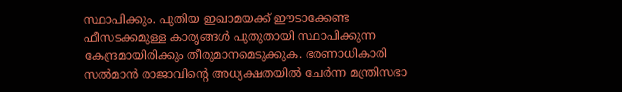സ്ഥാപിക്കും. പുതിയ ഇഖാമയക്ക് ഈടാക്കേണ്ട ഫീസടക്കമുള്ള കാരൃങ്ങൾ പുതുതായി സ്ഥാപിക്കുന്ന കേന്ദ്രമായിരിക്കും തീരുമാനമെടുക്കുക. ഭരണാധികാരി സൽമാൻ രാജാവിന്റെ അധ്യക്ഷതയിൽ ചേർന്ന മന്ത്രിസഭാ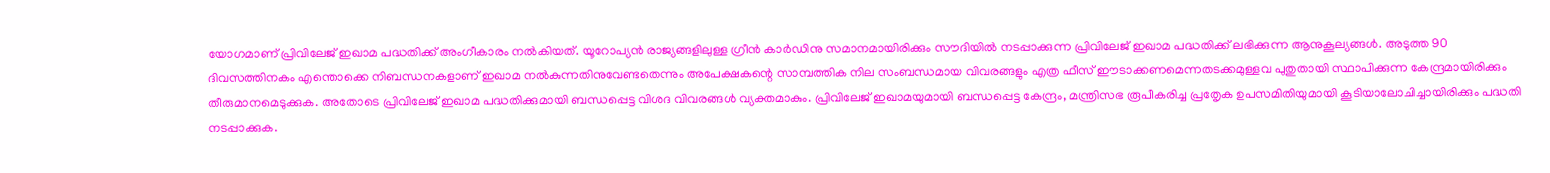യോഗമാണ് പ്രിവിലേജ് ഇഖാമ പദ്ധതിക്ക് അംഗീകാരം നൽകിയത്. യൂറോപ്യൻ രാജ്യങ്ങളിലുള്ള ഗ്രീൻ കാർഡിനു സമാനമായിരിക്കും സൗദിയിൽ നടപ്പാക്കുന്ന പ്രിവിലേജ് ഇഖാമ പദ്ധതിക്ക് ലഭിക്കുന്ന ആനുകൂല്യങ്ങൾ. അടുത്ത 90 ദിവസത്തിനകം എന്തൊക്കെ നിബന്ധനകളാണ് ഇഖാമ നൽകുന്നതിനുവേണ്ടതെന്നും അപേക്ഷകന്റെ സാമ്പത്തിക നില സംബന്ധമായ വിവരങ്ങളും എത്ര ഫീസ് ഈടാക്കണമെന്നതടക്കമുള്ളവ പുതുതായി സ്ഥാപിക്കുന്ന കേന്ദ്രമായിരിക്കും തീരുമാനമെടുക്കുക. അതോടെ പ്രിവിലേജ് ഇഖാമ പദ്ധതിക്കുമായി ബന്ധപ്പെട്ട വിശദ വിവരങ്ങൾ വ്യക്തമാകും. പ്രിവിലേജ് ഇഖാമയുമായി ബന്ധപ്പെട്ട കേന്ദ്രം, മന്ത്രിസഭ രൂപീകരിച്ച പ്രതേൃക ഉപസമിതിയുമായി കൂടിയാലോചിച്ചായിരിക്കും പദ്ധതി നടപ്പാക്കുക.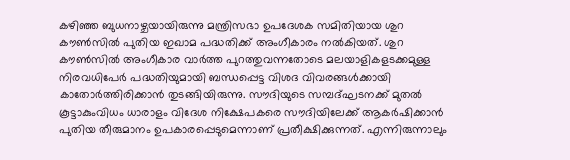കഴിഞ്ഞ ബുധനാഴ്ചയായിരുന്നു മന്ത്രിസഭാ ഉപദേശക സമിതിയായ ശുറ കൗൺസിൽ പുതിയ ഇഖാമ പദ്ധതിക്ക് അംഗീകാരം നൽകിയത്. ശുറ കൗൺസിൽ അംഗീകാര വാർത്ത പുറത്തുവന്നതോടെ മലയാളികളടക്കമുള്ള നിരവധിപേർ പദ്ധതിയുമായി ബന്ധപ്പെട്ട വിശദ വിവരങ്ങൾക്കായി കാതോർത്തിരിക്കാൻ തുടങ്ങിയിരുന്നു. സൗദിയുടെ സമ്പദ്ഘടനക്ക് മുതൽ കൂട്ടാകുംവിധം ധാരാളം വിദേശ നിക്ഷേപകരെ സൗദിയിലേക്ക് ആകർഷിക്കാൻ പുതിയ തീരുമാനം ഉപകാരപ്പെടുമെന്നാണ് പ്രതീക്ഷിക്കുന്നത്. എന്നിരുന്നാലും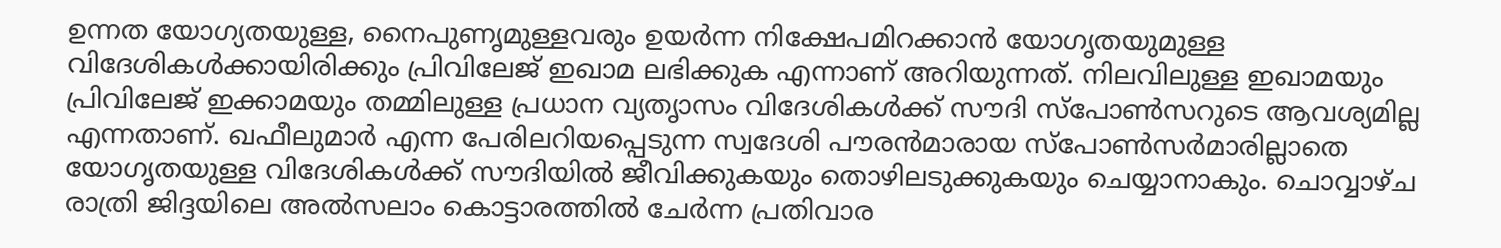ഉന്നത യോഗ്യതയുള്ള, നൈപുണൃമുള്ളവരും ഉയർന്ന നിക്ഷേപമിറക്കാൻ യോഗൃതയുമുള്ള വിദേശികൾക്കായിരിക്കും പ്രിവിലേജ് ഇഖാമ ലഭിക്കുക എന്നാണ് അറിയുന്നത്. നിലവിലുള്ള ഇഖാമയും പ്രിവിലേജ് ഇക്കാമയും തമ്മിലുള്ള പ്രധാന വ്യതൃാസം വിദേശികൾക്ക് സൗദി സ്പോൺസറുടെ ആവശ്യമില്ല എന്നതാണ്. ഖഫീലുമാർ എന്ന പേരിലറിയപ്പെടുന്ന സ്വദേശി പൗരൻമാരായ സ്പോൺസർമാരില്ലാതെ യോഗൃതയുള്ള വിദേശികൾക്ക് സൗദിയിൽ ജീവിക്കുകയും തൊഴിലടുക്കുകയും ചെയ്യാനാകും. ചൊവ്വാഴ്ച രാത്രി ജിദ്ദയിലെ അൽസലാം കൊട്ടാരത്തിൽ ചേർന്ന പ്രതിവാര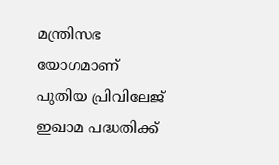മന്ത്രിസഭ യോഗമാണ് പുതിയ പ്രിവിലേജ് ഇഖാമ പദ്ധതിക്ക്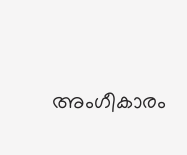അംഗീകാരം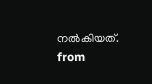നൽകിയത്.
from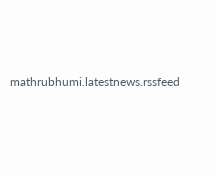mathrubhumi.latestnews.rssfeed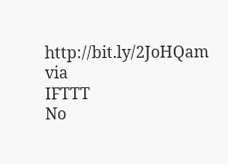http://bit.ly/2JoHQam
via
IFTTT
No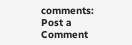comments:
Post a Comment